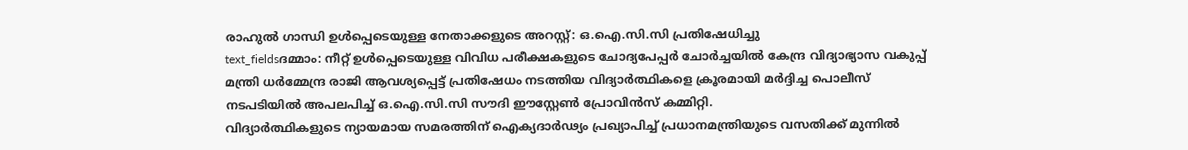രാഹുൽ ഗാന്ധി ഉൾപ്പെടെയുള്ള നേതാക്കളുടെ അറസ്റ്റ്: ഒ.ഐ.സി.സി പ്രതിഷേധിച്ചു
text_fieldsദമ്മാം: നീറ്റ് ഉൾപ്പെടെയുള്ള വിവിധ പരീക്ഷകളുടെ ചോദ്യപേപ്പർ ചോർച്ചയിൽ കേന്ദ്ര വിദ്യാഭ്യാസ വകുപ്പ് മന്ത്രി ധർമ്മേന്ദ്ര രാജി ആവശ്യപ്പെട്ട് പ്രതിഷേധം നടത്തിയ വിദ്യാർത്ഥികളെ ക്രൂരമായി മർദ്ദിച്ച പൊലീസ് നടപടിയിൽ അപലപിച്ച് ഒ.ഐ.സി.സി സൗദി ഈസ്റ്റേൺ പ്രോവിൻസ് കമ്മിറ്റി.
വിദ്യാർത്ഥികളുടെ ന്യായമായ സമരത്തിന് ഐക്യദാർഢ്യം പ്രഖ്യാപിച്ച് പ്രധാനമന്ത്രിയുടെ വസതിക്ക് മുന്നിൽ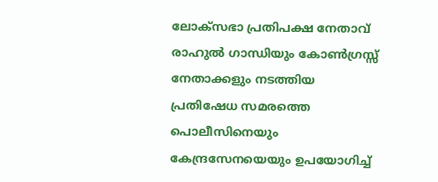ലോക്സഭാ പ്രതിപക്ഷ നേതാവ് രാഹുൽ ഗാന്ധിയും കോൺഗ്രസ്സ് നേതാക്കളും നടത്തിയ പ്രതിഷേധ സമരത്തെ പൊലീസിനെയും കേന്ദ്രസേനയെയും ഉപയോഗിച്ച്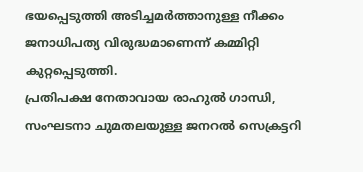ഭയപ്പെടുത്തി അടിച്ചമർത്താനുള്ള നീക്കം ജനാധിപത്യ വിരുദ്ധമാണെന്ന് കമ്മിറ്റി കുറ്റപ്പെടുത്തി.
പ്രതിപക്ഷ നേതാവായ രാഹുൽ ഗാന്ധി, സംഘടനാ ചുമതലയുള്ള ജനറൽ സെക്രട്ടറി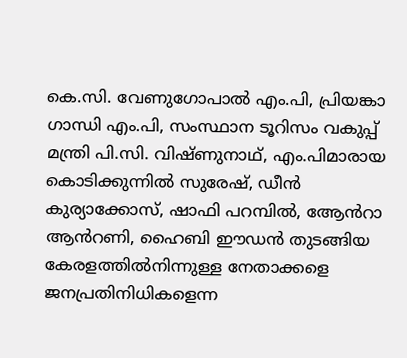കെ.സി. വേണുഗോപാൽ എം.പി, പ്രിയങ്കാ ഗാന്ധി എം.പി, സംസ്ഥാന ടൂറിസം വകുപ്പ് മന്ത്രി പി.സി. വിഷ്ണുനാഥ്, എം.പിമാരായ കൊടിക്കുന്നിൽ സുരേഷ്, ഡീൻ കുര്യാക്കോസ്, ഷാഫി പറമ്പിൽ, ആേൻറാ ആൻറണി, ഹൈബി ഈഡൻ തുടങ്ങിയ കേരളത്തിൽനിന്നുള്ള നേതാക്കളെ ജനപ്രതിനിധികളെന്ന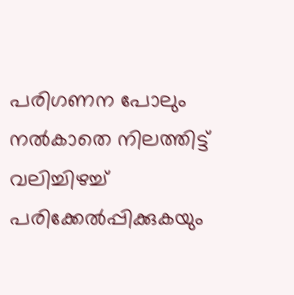പരിഗണന പോലും നൽകാതെ നിലത്തിട്ട് വലിച്ചിഴച്ച് പരിക്കേൽപ്പിക്കുകയും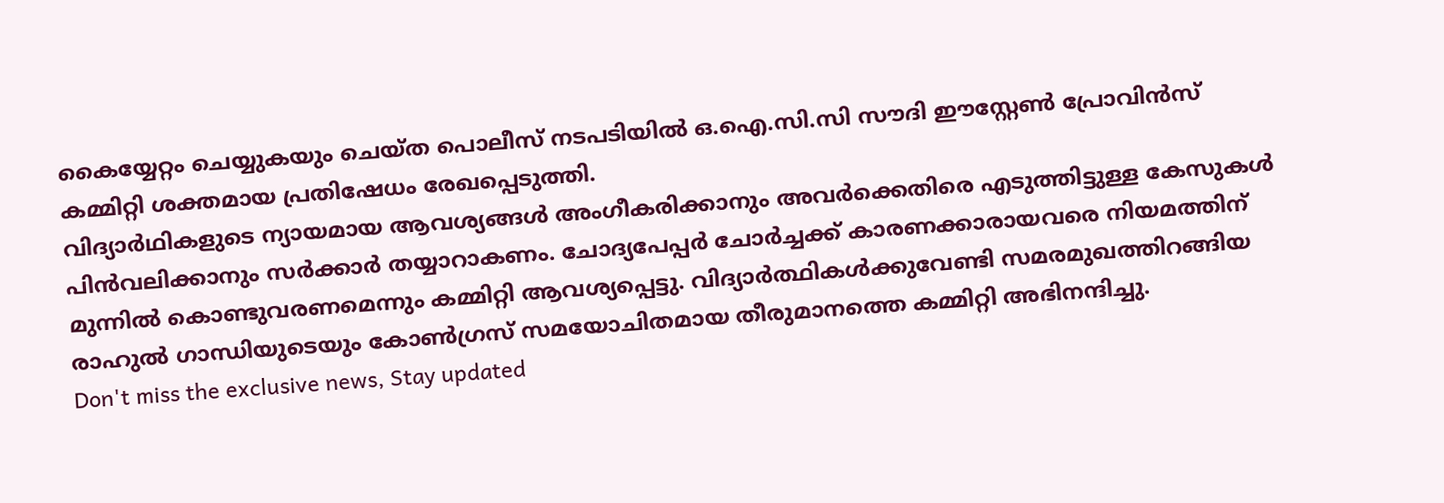കൈയ്യേറ്റം ചെയ്യുകയും ചെയ്ത പൊലീസ് നടപടിയിൽ ഒ.ഐ.സി.സി സൗദി ഈസ്റ്റേൺ പ്രോവിൻസ് കമ്മിറ്റി ശക്തമായ പ്രതിഷേധം രേഖപ്പെടുത്തി.
വിദ്യാർഥികളുടെ ന്യായമായ ആവശ്യങ്ങൾ അംഗീകരിക്കാനും അവർക്കെതിരെ എടുത്തിട്ടുള്ള കേസുകൾ പിൻവലിക്കാനും സർക്കാർ തയ്യാറാകണം. ചോദ്യപേപ്പർ ചോർച്ചക്ക് കാരണക്കാരായവരെ നിയമത്തിന് മുന്നിൽ കൊണ്ടുവരണമെന്നും കമ്മിറ്റി ആവശ്യപ്പെട്ടു. വിദ്യാർത്ഥികൾക്കുവേണ്ടി സമരമുഖത്തിറങ്ങിയ രാഹുൽ ഗാന്ധിയുടെയും കോൺഗ്രസ് സമയോചിതമായ തീരുമാനത്തെ കമ്മിറ്റി അഭിനന്ദിച്ചു.
Don't miss the exclusive news, Stay updated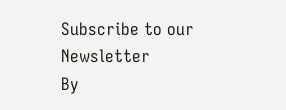Subscribe to our Newsletter
By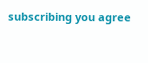subscribing you agree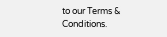to our Terms & Conditions.